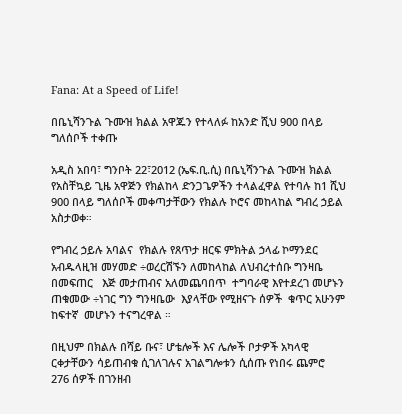Fana: At a Speed of Life!

በቤኒሻንጉል ጉሙዝ ክልል አዋጁን የተላለፉ ከአንድ ሺህ 900 በላይ ግለሰቦች ተቀጡ

አዲስ አበባ፣ ግንቦት 22፣2012 (ኤፍ.ቢ.ሲ) በቤኒሻንጉል ጉሙዝ ክልል የአስቸኳይ ጊዜ አዋጅን የክልከላ ድንጋጌዎችን ተላልፈዋል የተባሉ ከ1 ሺህ 900 በላይ ግለሰቦች መቀጣታቸውን የክልሉ ኮሮና መከላከል ግብረ ኃይል አስታወቀ።

የግብረ ኃይሉ አባልና  የክልሉ የጸጥታ ዘርፍ ምክትል ኃላፊ ኮማንደር አብዱላዚዝ መሃመድ ÷ወረርሽኙን ለመከላከል ለህብረተሰቡ ግንዛቤ በመፍጠር   እጅ መታጠብና አለመጨባበጥ  ተግባራዊ እየተደረገ መሆኑን ጠቁመው ÷ነገር ግን ግንዛቤው  እያላቸው የሚዘናጉ ሰዎች  ቁጥር አሁንም ከፍተኛ  መሆኑን ተናግረዋል ።

በዚህም በክልሉ በሻይ ቡና፣ ሆቴሎች እና ሌሎች ቦታዎች አካላዊ ርቀታቸውን ሳይጠብቁ ሲገለገሉና አገልግሎቱን ሲሰጡ የነበሩ ጨምሮ  276 ሰዎች በገንዘብ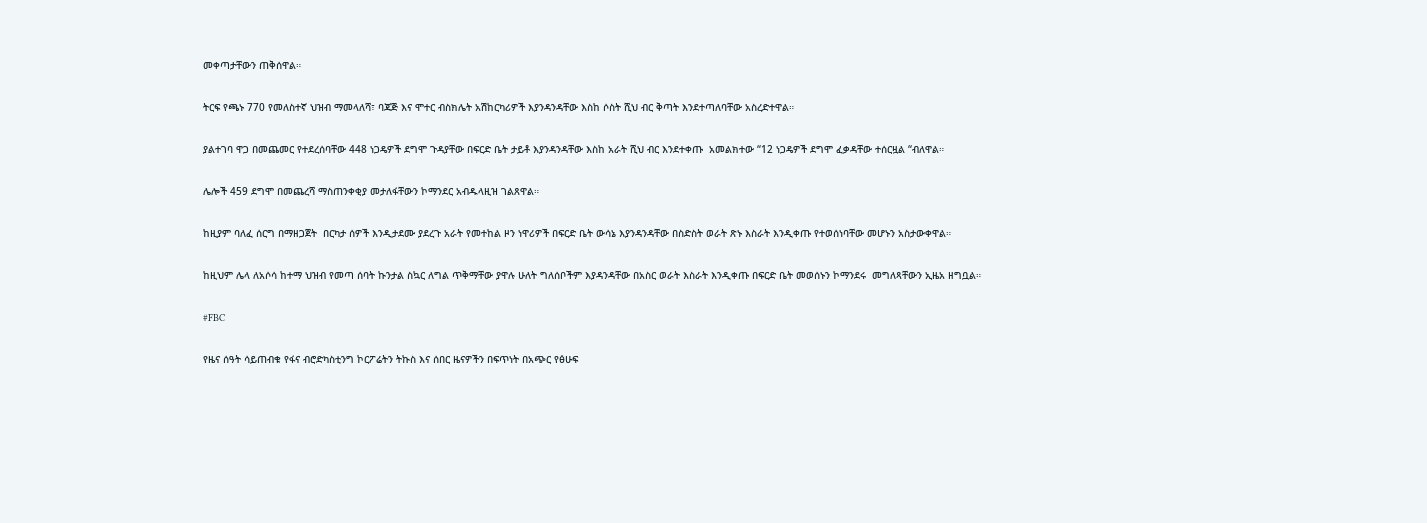መቀጣታቸውን ጠቅሰዋል።

ትርፍ የጫኑ 770 የመለስተኛ ህዝብ ማመላለሻ፣ ባጃጅ እና ሞተር ብስክሌት አሽከርካሪዎች እያንዳንዳቸው እስከ ሶስት ሺህ ብር ቅጣት እንደተጣለባቸው አስረድተዋል።

ያልተገባ ዋጋ በመጨመር የተደረሰባቸው 448 ነጋዴዎች ደግሞ ጉዳያቸው በፍርድ ቤት ታይቶ እያንዳንዳቸው እስከ አራት ሺህ ብር እንደተቀጡ  አመልክተው “12 ነጋዴዎች ደግሞ ፈቃዳቸው ተሰርዟል “ብለዋል።

ሌሎች 459 ደግሞ በመጨረሻ ማስጠንቀቂያ መታለፋቸውን ኮማንደር አብዱላዚዝ ገልጸዋል።

ከዚያም ባለፈ ሰርግ በማዘጋጀት  በርካታ ሰዎች እንዲታደሙ ያደረጉ አራት የመተከል ዞን ነዋሪዎች በፍርድ ቤት ውሳኔ እያንዳንዳቸው በስድስት ወራት ጽኑ እስራት እንዲቀጡ የተወሰነባቸው መሆኑን አስታውቀዋል።

ከዚህም ሌላ ለአሶሳ ከተማ ህዝብ የመጣ ሰባት ኩንታል ስኳር ለግል ጥቅማቸው ያዋሉ ሁለት ግለሰቦችም እያዳንዳቸው በአስር ወራት እስራት እንዲቀጡ በፍርድ ቤት መወሰኑን ኮማንደሩ  መግለጻቸውን ኢዜአ ዘግቧል።

#FBC

የዜና ሰዓት ሳይጠብቁ የፋና ብሮድካስቲንግ ኮርፖሬትን ትኩስ እና ሰበር ዜናዎችን በፍጥነት በአጭር የፅሁፍ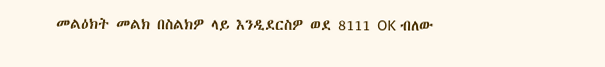መልዕክት መልክ በስልክዎ ላይ እንዲደርስዎ ወደ 8111 OK ብለው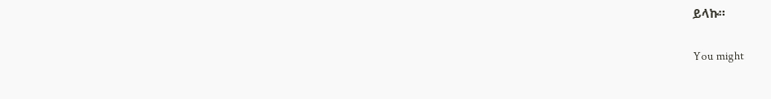ይላኩ።

You might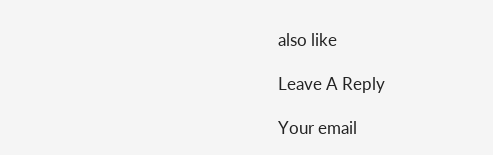also like

Leave A Reply

Your email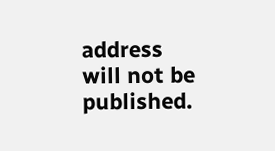address will not be published.